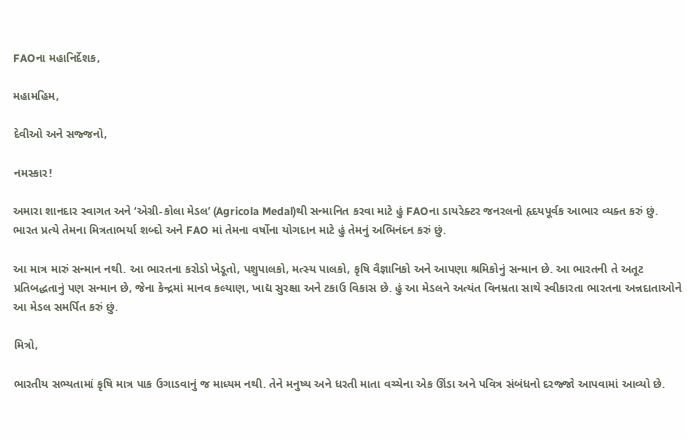FAOના મહાનિર્દેશક,

મહામહિમ,

દેવીઓ અને સજ્જનો,

નમસ્કાર!

અમારા શાનદાર સ્વાગત અને ‘એગ્રી-કોલા મેડલ’ (Agricola Medal)થી સન્માનિત કરવા માટે હું FAOના ડાયરેક્ટર જનરલનો હૃદયપૂર્વક આભાર વ્યક્ત કરું છું. ભારત પ્રત્યે તેમના મિત્રતાભર્યા શબ્દો અને FAO માં તેમના વર્ષોના યોગદાન માટે હું તેમનું અભિનંદન કરું છું.

આ માત્ર મારું સન્માન નથી. આ ભારતના કરોડો ખેડૂતો, પશુપાલકો, મત્સ્ય પાલકો, કૃષિ વૈજ્ઞાનિકો અને આપણા શ્રમિકોનું સન્માન છે. આ ભારતની તે અતૂટ પ્રતિબદ્ધતાનું પણ સન્માન છે, જેના કેન્દ્રમાં માનવ કલ્યાણ, ખાદ્ય સુરક્ષા અને ટકાઉ વિકાસ છે. હું આ મેડલને અત્યંત વિનમ્રતા સાથે સ્વીકારતા ભારતના અન્નદાતાઓને આ મેડલ સમર્પિત કરું છું.

મિત્રો,

ભારતીય સભ્યતામાં કૃષિ માત્ર પાક ઉગાડવાનું જ માધ્યમ નથી. તેને મનુષ્ય અને ધરતી માતા વચ્ચેના એક ઊંડા અને પવિત્ર સંબંધનો દરજ્જો આપવામાં આવ્યો છે.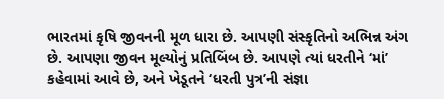ભારતમાં કૃષિ જીવનની મૂળ ધારા છે. આપણી સંસ્કૃતિનો અભિન્ન અંગ છે. આપણા જીવન મૂલ્યોનું પ્રતિબિંબ છે. આપણે ત્યાં ધરતીને ‘માં’ કહેવામાં આવે છે, અને ખેડૂતને ‘ધરતી પુત્ર’ની સંજ્ઞા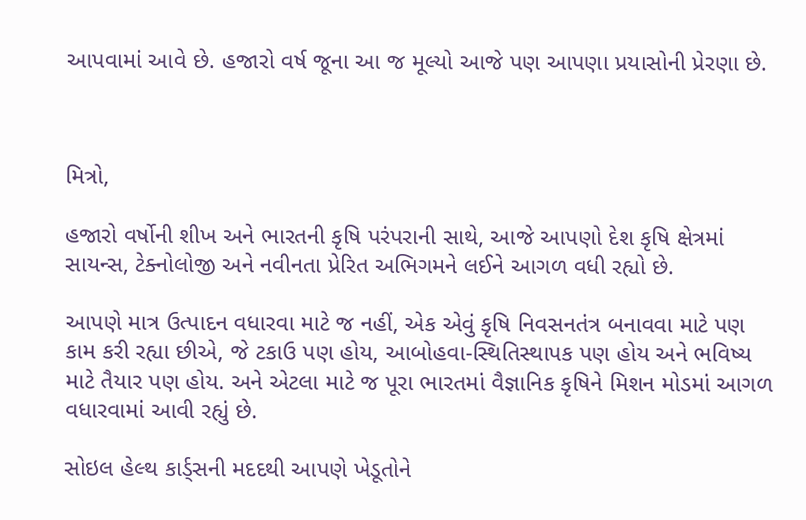આપવામાં આવે છે. હજારો વર્ષ જૂના આ જ મૂલ્યો આજે પણ આપણા પ્રયાસોની પ્રેરણા છે.



મિત્રો,

હજારો વર્ષોની શીખ અને ભારતની કૃષિ પરંપરાની સાથે, આજે આપણો દેશ કૃષિ ક્ષેત્રમાં સાયન્સ, ટેક્નોલોજી અને નવીનતા પ્રેરિત અભિગમને લઈને આગળ વધી રહ્યો છે.

આપણે માત્ર ઉત્પાદન વધારવા માટે જ નહીં, એક એવું કૃષિ નિવસનતંત્ર બનાવવા માટે પણ કામ કરી રહ્યા છીએ, જે ટકાઉ પણ હોય, આબોહવા-સ્થિતિસ્થાપક પણ હોય અને ભવિષ્ય માટે તૈયાર પણ હોય. અને એટલા માટે જ પૂરા ભારતમાં વૈજ્ઞાનિક કૃષિને મિશન મોડમાં આગળ વધારવામાં આવી રહ્યું છે.

સોઇલ હેલ્થ કાર્ડ્સની મદદથી આપણે ખેડૂતોને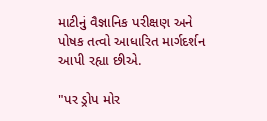માટીનું વૈજ્ઞાનિક પરીક્ષણ અને પોષક તત્વો આધારિત માર્ગદર્શન આપી રહ્યા છીએ.

"પર ડ્રોપ મોર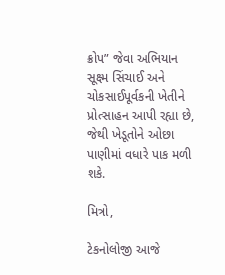ક્રોપ” જેવા અભિયાન સૂક્ષ્મ સિંચાઈ અને ચોકસાઈપૂર્વકની ખેતીને પ્રોત્સાહન આપી રહ્યા છે, જેથી ખેડૂતોને ઓછા પાણીમાં વધારે પાક મળી શકે.

મિત્રો,

ટેકનોલોજી આજે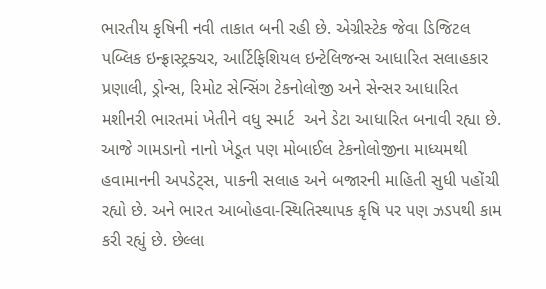ભારતીય કૃષિની નવી તાકાત બની રહી છે. એગ્રીસ્ટેક જેવા ડિજિટલ પબ્લિક ઇન્ફ્રાસ્ટ્રક્ચર, આર્ટિફિશિયલ ઇન્ટેલિજન્સ આધારિત સલાહકાર પ્રણાલી, ડ્રોન્સ, રિમોટ સેન્સિંગ ટેકનોલોજી અને સેન્સર આધારિત મશીનરી ભારતમાં ખેતીને વધુ સ્માર્ટ  અને ડેટા આધારિત બનાવી રહ્યા છે. આજે ગામડાનો નાનો ખેડૂત પણ મોબાઈલ ટેકનોલોજીના માધ્યમથી હવામાનની અપડેટ્સ, પાકની સલાહ અને બજારની માહિતી સુધી પહોંચી રહ્યો છે. અને ભારત આબોહવા-સ્થિતિસ્થાપક કૃષિ પર પણ ઝડપથી કામ કરી રહ્યું છે. છેલ્લા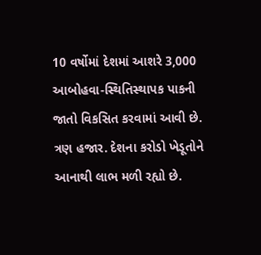10 વર્ષોમાં દેશમાં આશરે 3,000 આબોહવા-સ્થિતિસ્થાપક પાકની જાતો વિકસિત કરવામાં આવી છે. ત્રણ હજાર. દેશના કરોડો ખેડૂતોને આનાથી લાભ મળી રહ્યો છે.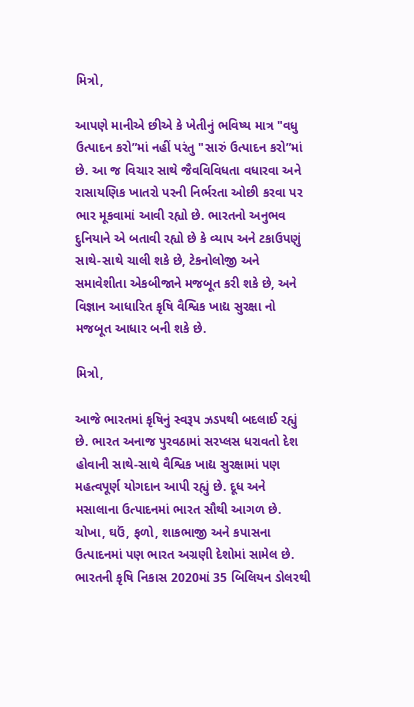મિત્રો,

આપણે માનીએ છીએ કે ખેતીનું ભવિષ્ય માત્ર "વધુ ઉત્પાદન કરો”માં નહીં પરંતુ "સારું ઉત્પાદન કરો”માં છે. આ જ વિચાર સાથે જૈવવિવિધતા વધારવા અને રાસાયણિક ખાતરો પરની નિર્ભરતા ઓછી કરવા પર ભાર મૂકવામાં આવી રહ્યો છે. ભારતનો અનુભવ દુનિયાને એ બતાવી રહ્યો છે કે વ્યાપ અને ટકાઉપણું સાથે-સાથે ચાલી શકે છે, ટેકનોલોજી અને સમાવેશીતા એકબીજાને મજબૂત કરી શકે છે, અને વિજ્ઞાન આધારિત કૃષિ વૈશ્વિક ખાદ્ય સુરક્ષા નો મજબૂત આધાર બની શકે છે.

મિત્રો,

આજે ભારતમાં કૃષિનું સ્વરૂપ ઝડપથી બદલાઈ રહ્યું છે. ભારત અનાજ પુરવઠામાં સરપ્લસ ધરાવતો દેશ હોવાની સાથે-સાથે વૈશ્વિક ખાદ્ય સુરક્ષામાં પણ મહત્વપૂર્ણ યોગદાન આપી રહ્યું છે. દૂધ અને મસાલાના ઉત્પાદનમાં ભારત સૌથી આગળ છે. ચોખા, ઘઉં, ફળો, શાકભાજી અને કપાસના ઉત્પાદનમાં પણ ભારત અગ્રણી દેશોમાં સામેલ છે. ભારતની કૃષિ નિકાસ 2020માં 35 બિલિયન ડોલરથી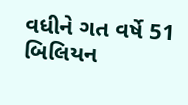વધીને ગત વર્ષે 51 બિલિયન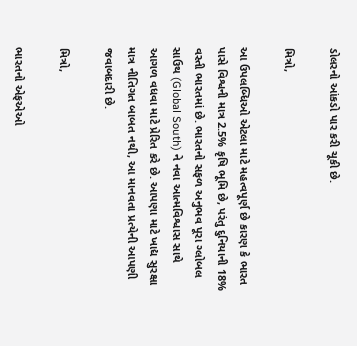ડોલરનો આંકડો પાર કરી ચૂકી છે.

મિત્રો,

આ ઉપલબ્ધિઓ એટલા માટે મહત્વપૂર્ણ છે કારણ કે ભારત પાસે વિશ્વની માત્ર 2.5% કૃષિ ભૂમિ છે, પરંતુ દુનિયાની 18% વસ્તી ભારતમાં છે. ભારતનો સફળ અનુભવ પૂરા ગ્લોબલ સાઉથ (Global South) ને નવા આત્મવિશ્વાસ સાથે આગળ વધવા માટે પ્રેરિત કરે છે. આપણા માટે ખાદ્ય સુરક્ષા માત્ર નીતિગત બાબત નથી, આ માનવતા પ્રત્યેની આપણી જવાબદારી છે.

મિત્રો,

ભારતનો એફએઓ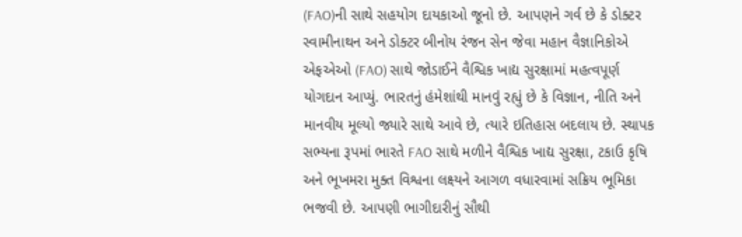(FAO)ની સાથે સહયોગ દાયકાઓ જૂનો છે. આપણને ગર્વ છે કે ડોક્ટર સ્વામીનાથન અને ડોક્ટર બીનોય રંજન સેન જેવા મહાન વૈજ્ઞાનિકોએ એફએઓ (FAO) સાથે જોડાઈને વૈશ્વિક ખાદ્ય સુરક્ષામાં મહત્વપૂર્ણ યોગદાન આપ્યું. ભારતનું હંમેશાંથી માનવું રહ્યું છે કે વિજ્ઞાન, નીતિ અને માનવીય મૂલ્યો જ્યારે સાથે આવે છે, ત્યારે ઇતિહાસ બદલાય છે. સ્થાપક સભ્યના રૂપમાં ભારતે FAO સાથે મળીને વૈશ્વિક ખાદ્ય સુરક્ષા, ટકાઉ કૃષિ અને ભૂખમરા મુક્ત વિશ્વના લક્ષ્યને આગળ વધારવામાં સક્રિય ભૂમિકા ભજવી છે. આપણી ભાગીદારીનું સૌથી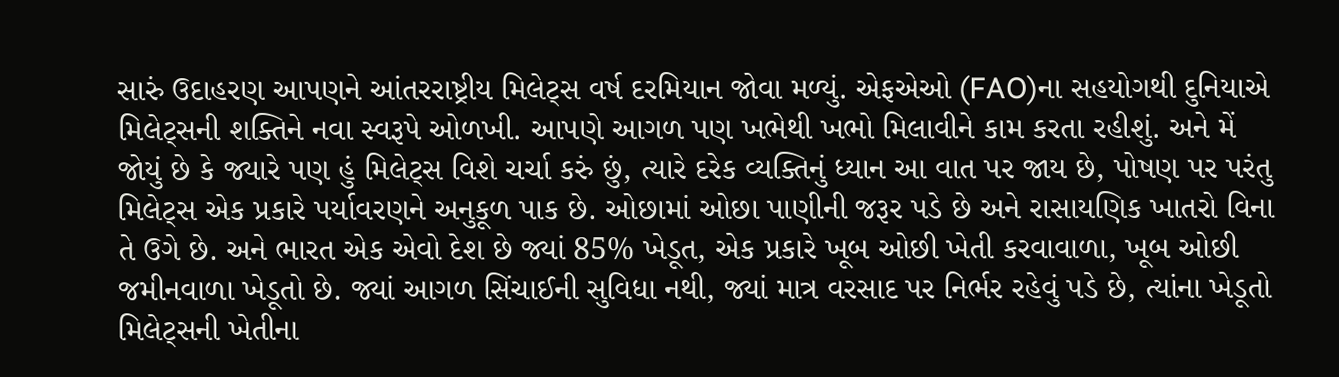સારું ઉદાહરણ આપણને આંતરરાષ્ટ્રીય મિલેટ્સ વર્ષ દરમિયાન જોવા મળ્યું. એફએઓ (FAO)ના સહયોગથી દુનિયાએ મિલેટ્સની શક્તિને નવા સ્વરૂપે ઓળખી. આપણે આગળ પણ ખભેથી ખભો મિલાવીને કામ કરતા રહીશું. અને મેં જોયું છે કે જ્યારે પણ હું મિલેટ્સ વિશે ચર્ચા કરું છું, ત્યારે દરેક વ્યક્તિનું ધ્યાન આ વાત પર જાય છે, પોષણ પર પરંતુ મિલેટ્સ એક પ્રકારે પર્યાવરણને અનુકૂળ પાક છે. ઓછામાં ઓછા પાણીની જરૂર પડે છે અને રાસાયણિક ખાતરો વિના તે ઉગે છે. અને ભારત એક એવો દેશ છે જ્યાં 85% ખેડૂત, એક પ્રકારે ખૂબ ઓછી ખેતી કરવાવાળા, ખૂબ ઓછી જમીનવાળા ખેડૂતો છે. જ્યાં આગળ સિંચાઈની સુવિધા નથી, જ્યાં માત્ર વરસાદ પર નિર્ભર રહેવું પડે છે, ત્યાંના ખેડૂતો મિલેટ્સની ખેતીના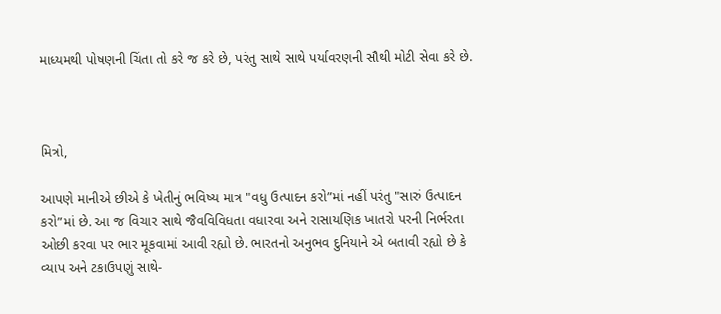માધ્યમથી પોષણની ચિંતા તો કરે જ કરે છે, પરંતુ સાથે સાથે પર્યાવરણની સૌથી મોટી સેવા કરે છે.



મિત્રો,

આપણે માનીએ છીએ કે ખેતીનું ભવિષ્ય માત્ર "વધુ ઉત્પાદન કરો”માં નહીં પરંતુ "સારું ઉત્પાદન કરો”માં છે. આ જ વિચાર સાથે જૈવવિવિધતા વધારવા અને રાસાયણિક ખાતરો પરની નિર્ભરતા ઓછી કરવા પર ભાર મૂકવામાં આવી રહ્યો છે. ભારતનો અનુભવ દુનિયાને એ બતાવી રહ્યો છે કે વ્યાપ અને ટકાઉપણું સાથે-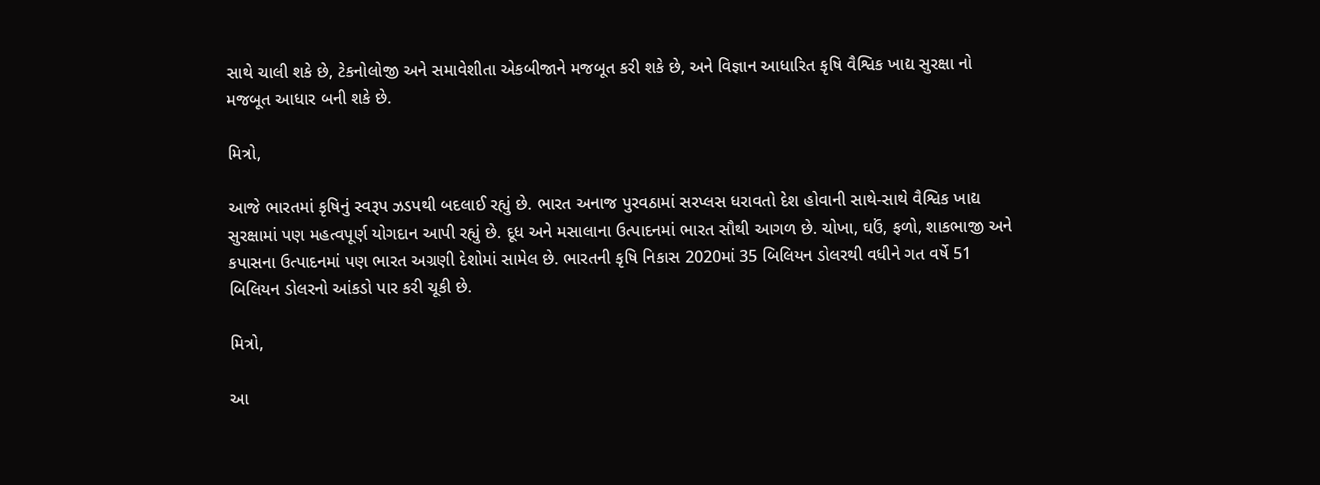સાથે ચાલી શકે છે, ટેકનોલોજી અને સમાવેશીતા એકબીજાને મજબૂત કરી શકે છે, અને વિજ્ઞાન આધારિત કૃષિ વૈશ્વિક ખાદ્ય સુરક્ષા નો મજબૂત આધાર બની શકે છે.

મિત્રો,

આજે ભારતમાં કૃષિનું સ્વરૂપ ઝડપથી બદલાઈ રહ્યું છે. ભારત અનાજ પુરવઠામાં સરપ્લસ ધરાવતો દેશ હોવાની સાથે-સાથે વૈશ્વિક ખાદ્ય સુરક્ષામાં પણ મહત્વપૂર્ણ યોગદાન આપી રહ્યું છે. દૂધ અને મસાલાના ઉત્પાદનમાં ભારત સૌથી આગળ છે. ચોખા, ઘઉં, ફળો, શાકભાજી અને કપાસના ઉત્પાદનમાં પણ ભારત અગ્રણી દેશોમાં સામેલ છે. ભારતની કૃષિ નિકાસ 2020માં 35 બિલિયન ડોલરથી વધીને ગત વર્ષે 51 બિલિયન ડોલરનો આંકડો પાર કરી ચૂકી છે.

મિત્રો,

આ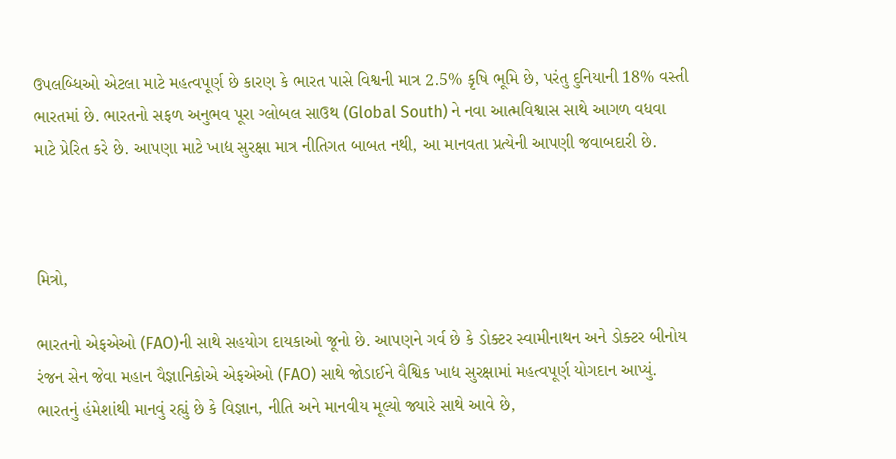ઉપલબ્ધિઓ એટલા માટે મહત્વપૂર્ણ છે કારણ કે ભારત પાસે વિશ્વની માત્ર 2.5% કૃષિ ભૂમિ છે, પરંતુ દુનિયાની 18% વસ્તી ભારતમાં છે. ભારતનો સફળ અનુભવ પૂરા ગ્લોબલ સાઉથ (Global South) ને નવા આત્મવિશ્વાસ સાથે આગળ વધવા માટે પ્રેરિત કરે છે. આપણા માટે ખાદ્ય સુરક્ષા માત્ર નીતિગત બાબત નથી, આ માનવતા પ્રત્યેની આપણી જવાબદારી છે.



મિત્રો,

ભારતનો એફએઓ (FAO)ની સાથે સહયોગ દાયકાઓ જૂનો છે. આપણને ગર્વ છે કે ડોક્ટર સ્વામીનાથન અને ડોક્ટર બીનોય રંજન સેન જેવા મહાન વૈજ્ઞાનિકોએ એફએઓ (FAO) સાથે જોડાઈને વૈશ્વિક ખાદ્ય સુરક્ષામાં મહત્વપૂર્ણ યોગદાન આપ્યું. ભારતનું હંમેશાંથી માનવું રહ્યું છે કે વિજ્ઞાન, નીતિ અને માનવીય મૂલ્યો જ્યારે સાથે આવે છે,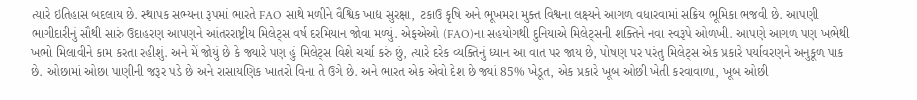ત્યારે ઇતિહાસ બદલાય છે. સ્થાપક સભ્યના રૂપમાં ભારતે FAO સાથે મળીને વૈશ્વિક ખાદ્ય સુરક્ષા, ટકાઉ કૃષિ અને ભૂખમરા મુક્ત વિશ્વના લક્ષ્યને આગળ વધારવામાં સક્રિય ભૂમિકા ભજવી છે. આપણી ભાગીદારીનું સૌથી સારું ઉદાહરણ આપણને આંતરરાષ્ટ્રીય મિલેટ્સ વર્ષ દરમિયાન જોવા મળ્યું. એફએઓ (FAO)ના સહયોગથી દુનિયાએ મિલેટ્સની શક્તિને નવા સ્વરૂપે ઓળખી. આપણે આગળ પણ ખભેથી ખભો મિલાવીને કામ કરતા રહીશું. અને મેં જોયું છે કે જ્યારે પણ હું મિલેટ્સ વિશે ચર્ચા કરું છું, ત્યારે દરેક વ્યક્તિનું ધ્યાન આ વાત પર જાય છે, પોષણ પર પરંતુ મિલેટ્સ એક પ્રકારે પર્યાવરણને અનુકૂળ પાક છે. ઓછામાં ઓછા પાણીની જરૂર પડે છે અને રાસાયણિક ખાતરો વિના તે ઉગે છે. અને ભારત એક એવો દેશ છે જ્યાં 85% ખેડૂત, એક પ્રકારે ખૂબ ઓછી ખેતી કરવાવાળા, ખૂબ ઓછી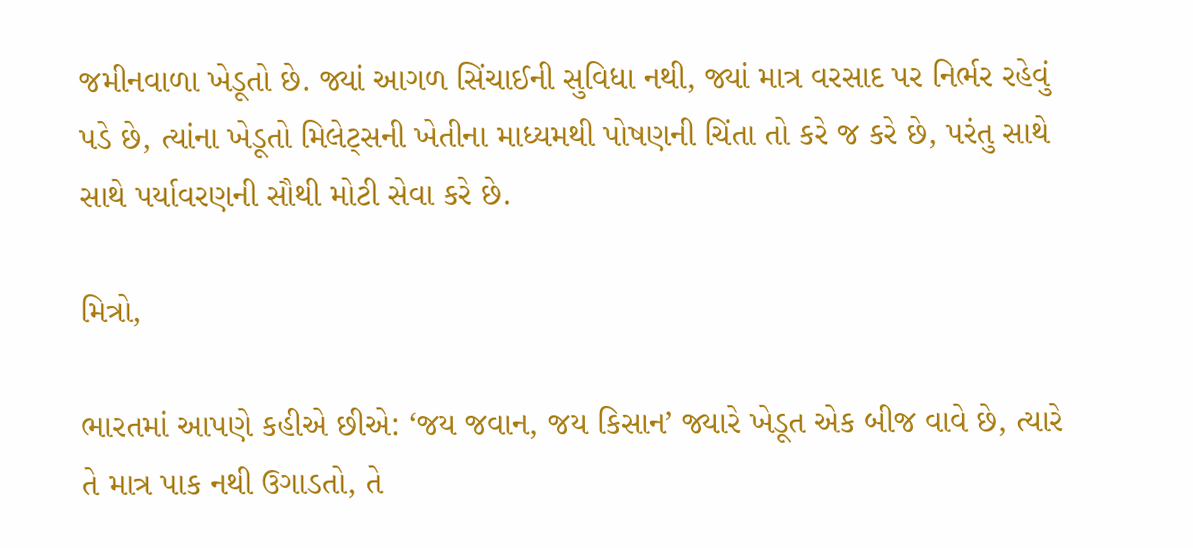જમીનવાળા ખેડૂતો છે. જ્યાં આગળ સિંચાઈની સુવિધા નથી, જ્યાં માત્ર વરસાદ પર નિર્ભર રહેવું પડે છે, ત્યાંના ખેડૂતો મિલેટ્સની ખેતીના માધ્યમથી પોષણની ચિંતા તો કરે જ કરે છે, પરંતુ સાથે સાથે પર્યાવરણની સૌથી મોટી સેવા કરે છે.

મિત્રો,

ભારતમાં આપણે કહીએ છીએ: ‘જય જવાન, જય કિસાન’ જ્યારે ખેડૂત એક બીજ વાવે છે, ત્યારે તે માત્ર પાક નથી ઉગાડતો, તે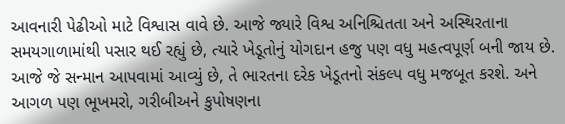આવનારી પેઢીઓ માટે વિશ્વાસ વાવે છે. આજે જ્યારે વિશ્વ અનિશ્ચિતતા અને અસ્થિરતાના સમયગાળામાંથી પસાર થઈ રહ્યું છે, ત્યારે ખેડૂતોનું યોગદાન હજુ પણ વધુ મહત્વપૂર્ણ બની જાય છે. આજે જે સન્માન આપવામાં આવ્યું છે, તે ભારતના દરેક ખેડૂતનો સંકલ્પ વધુ મજબૂત કરશે. અને આગળ પણ ભૂખમરો, ગરીબીઅને કુપોષણના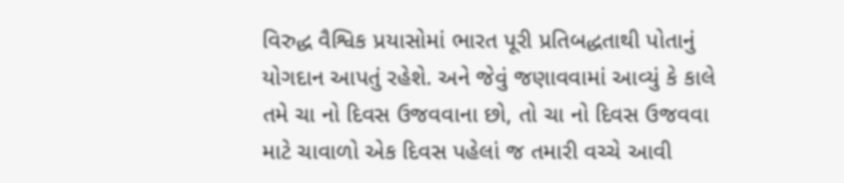વિરુદ્ધ વૈશ્વિક પ્રયાસોમાં ભારત પૂરી પ્રતિબદ્ધતાથી પોતાનું યોગદાન આપતું રહેશે. અને જેવું જણાવવામાં આવ્યું કે કાલે તમે ચા નો દિવસ ઉજવવાના છો, તો ચા નો દિવસ ઉજવવા માટે ચાવાળો એક દિવસ પહેલાં જ તમારી વચ્ચે આવી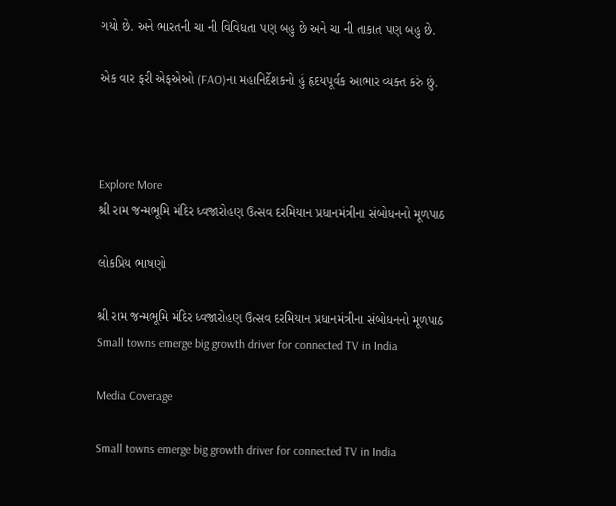ગયો છે. અને ભારતની ચા ની વિવિધતા પણ બહુ છે અને ચા ની તાકાત પણ બહુ છે.

એક વાર ફરી એફએઓ (FAO)ના મહાનિર્દેશકનો હું હૃદયપૂર્વક આભાર વ્યક્ત કરું છું.



Explore More
શ્રી રામ જન્મભૂમિ મંદિર ધ્વજારોહણ ઉત્સવ દરમિયાન પ્રધાનમંત્રીના સંબોધનનો મૂળપાઠ

લોકપ્રિય ભાષણો

શ્રી રામ જન્મભૂમિ મંદિર ધ્વજારોહણ ઉત્સવ દરમિયાન પ્રધાનમંત્રીના સંબોધનનો મૂળપાઠ
Small towns emerge big growth driver for connected TV in India

Media Coverage

Small towns emerge big growth driver for connected TV in India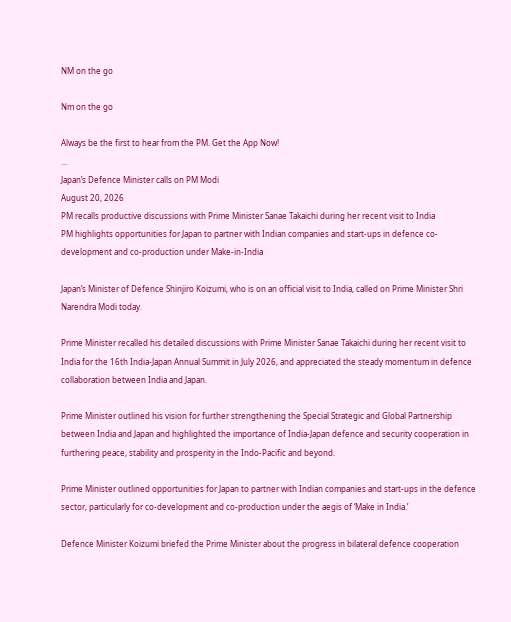NM on the go

Nm on the go

Always be the first to hear from the PM. Get the App Now!
...
Japan’s Defence Minister calls on PM Modi
August 20, 2026
PM recalls productive discussions with Prime Minister Sanae Takaichi during her recent visit to India
PM highlights opportunities for Japan to partner with Indian companies and start-ups in defence co-development and co-production under Make-in-India

Japan’s Minister of Defence Shinjiro Koizumi, who is on an official visit to India, called on Prime Minister Shri Narendra Modi today.

Prime Minister recalled his detailed discussions with Prime Minister Sanae Takaichi during her recent visit to India for the 16th India-Japan Annual Summit in July 2026, and appreciated the steady momentum in defence collaboration between India and Japan.

Prime Minister outlined his vision for further strengthening the Special Strategic and Global Partnership between India and Japan and highlighted the importance of India-Japan defence and security cooperation in furthering peace, stability and prosperity in the Indo-Pacific and beyond.

Prime Minister outlined opportunities for Japan to partner with Indian companies and start-ups in the defence sector, particularly for co-development and co-production under the aegis of ‘Make in India.’

Defence Minister Koizumi briefed the Prime Minister about the progress in bilateral defence cooperation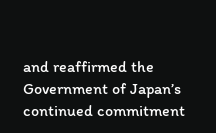and reaffirmed the Government of Japan’s continued commitment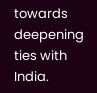towards deepening ties with India.